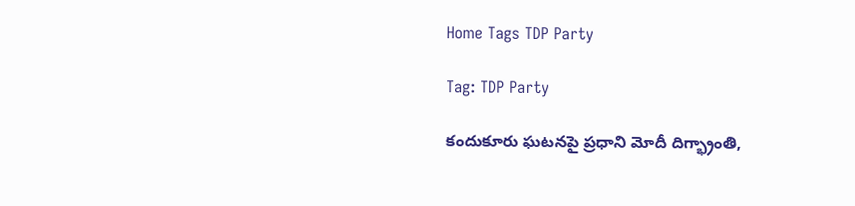Home Tags TDP Party

Tag: TDP Party

కందుకూరు ఘటనపై ప్రధాని మోదీ దిగ్భ్రాంతి,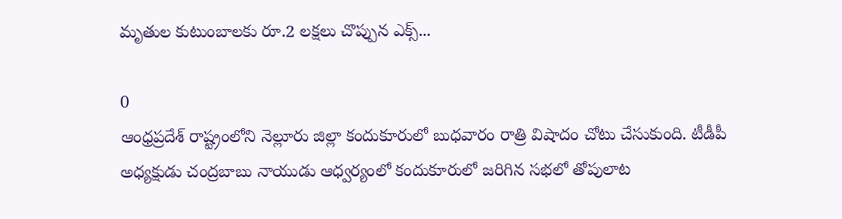మృతుల కుటుంబాలకు రూ.2 లక్షలు చొప్పున ఎక్స్...

0
ఆంధ్రప్రదేశ్‌ రాష్ట్రంలోని నెల్లూరు జిల్లా కందుకూరులో బుధవారం రాత్రి విషాదం చోటు చేసుకుంది. టీడీపీ అధ్యక్షుడు చంద్రబాబు నాయుడు ఆధ్వర్యంలో కందుకూరులో జరిగిన సభలో తోపులాట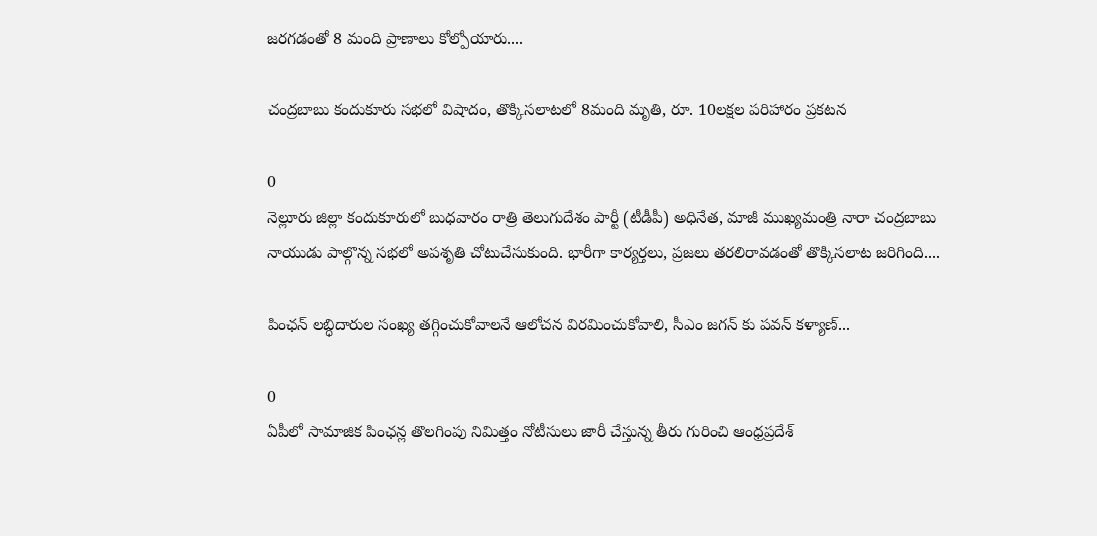జరగడంతో 8 మంది ప్రాణాలు కోల్పోయారు....

చంద్రబాబు కందుకూరు సభలో విషాదం, తొక్కిసలాటలో 8మంది మృతి, రూ. 10లక్షల పరిహారం ప్రకటన

0
నెల్లూరు జిల్లా కందుకూరులో బుధవారం రాత్రి తెలుగుదేశం పార్టీ (టీడీపీ) అధినేత, మాజీ ముఖ్యమంత్రి నారా చంద్రబాబు నాయుడు పాల్గొన్న సభలో అపశృతి చోటుచేసుకుంది. భారీగా కార్యర్తలు, ప్రజలు తరలిరావడంతో తొక్కిసలాట జరిగింది....

పింఛన్ లబ్ధిదారుల సంఖ్య తగ్గించుకోవాలనే ఆలోచన విరమించుకోవాలి, సీఎం జగన్ కు పవన్ కళ్యాణ్...

0
ఏపీలో సామాజిక పింఛన్ల తొలగింపు నిమిత్తం నోటీసులు జారీ చేస్తున్న తీరు గురించి ఆంధ్రప్రదేశ్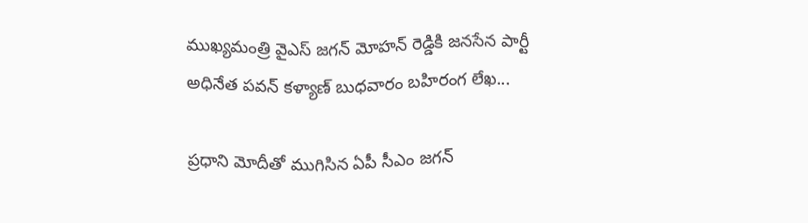ముఖ్యమంత్రి వైఎస్ జగన్ మోహన్ రెడ్డికి జనసేన పార్టీ అధినేత పవన్ కళ్యాణ్ బుధవారం బహిరంగ లేఖ...

ప్రధాని మోదీతో ముగిసిన ఏపీ సీఎం జగన్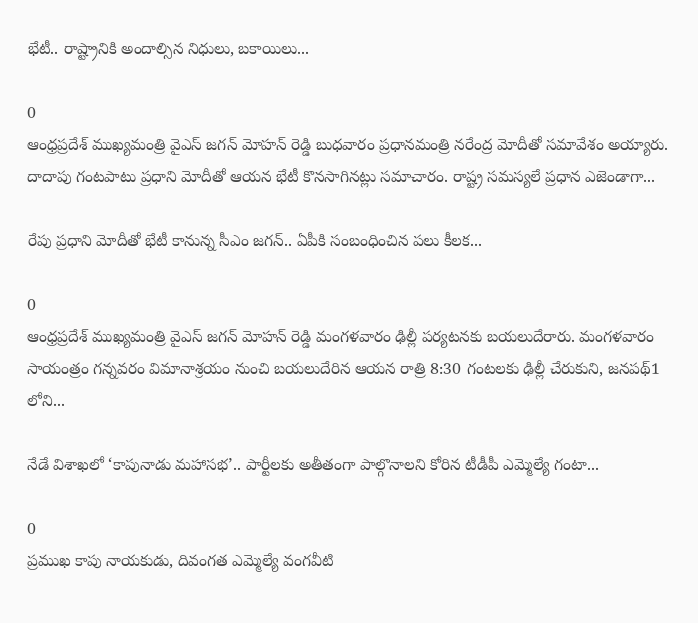భేటీ.. రాష్ట్రానికి అందాల్సిన నిధులు, బకాయిలు...

0
ఆంధ్రప్రదేశ్ ముఖ్యమంత్రి వైఎస్ జగన్ మోహన్ రెడ్డి బుధవారం ప్రధానమంత్రి నరేంద్ర మోదీతో సమావేశం అయ్యారు. దాదాపు గంటపాటు ప్రధాని మోదీతో ఆయన భేటీ కొనసాగినట్లు సమాచారం. రాష్ట్ర సమస్యలే ప్రధాన ఎజెండాగా...

రేపు ప్రధాని మోదీతో భేటీ కానున్న సీఎం జగన్.. ఏపీకి సంబంధించిన పలు కీలక...

0
ఆంధ్రప్రదేశ్ ముఖ్యమంత్రి వైఎస్ జగన్ మోహన్ రెడ్డి మంగళవారం ఢిల్లీ పర్యటనకు బయలుదేరారు. మంగళవారం సాయంత్రం గన్నవరం విమానాశ్రయం నుంచి బయలుదేరిన ఆయన రాత్రి 8:30 గంటలకు ఢిల్లీ చేరుకుని, జనపథ్1 లోని...

నేడే విశాఖలో ‘కాపునాడు మహాసభ’.. పార్టీలకు అతీతంగా పాల్గొనాలని కోరిన టీడీపీ ఎమ్మెల్యే గంటా...

0
ప్రముఖ కాపు నాయకుడు, దివంగత ఎమ్మెల్యే వంగవీటి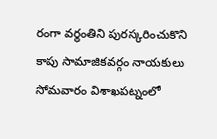రంగా వర్థంతిని పురస్కరించుకొని కాపు సామాజికవర్గం నాయకులు సోమవారం విశాఖపట్నంలో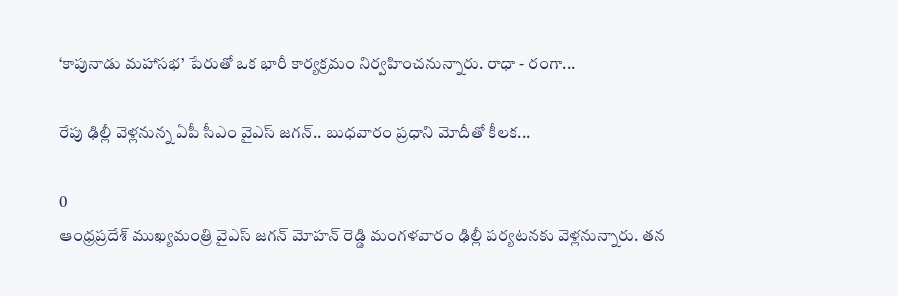‘కాపునాడు మహాసభ’ పేరుతో ఒక భారీ కార్యక్రమం నిర్వహించనున్నారు. రాధా - రంగా...

రేపు ఢిల్లీ వెళ్లనున్న ఏపీ సీఎం వైఎస్‌ జగన్.. బుధవారం ప్రధాని మోదీతో కీలక...

0
ఆంధ్రప్రదేశ్ ముఖ్యమంత్రి వైఎస్ జగన్ మోహన్ రెడ్డి మంగళవారం ఢిల్లీ పర్యటనకు వెళ్లనున్నారు. తన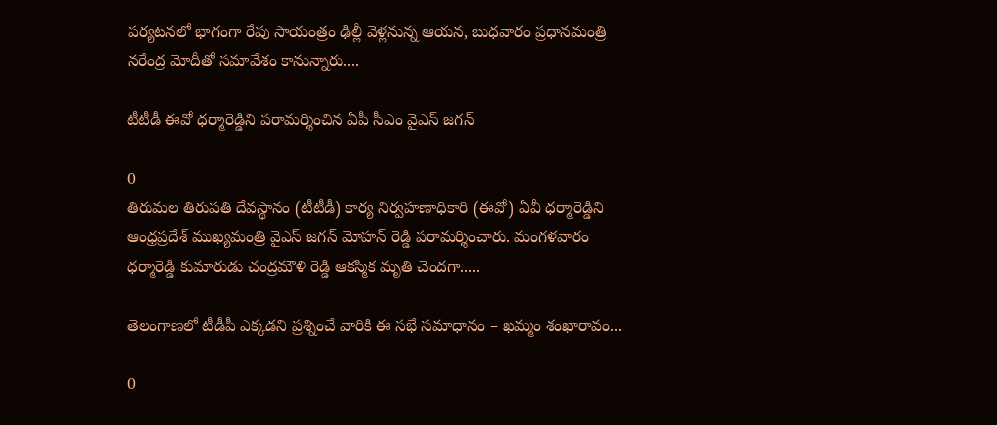పర్యటనలో భాగంగా రేపు సాయంత్రం ఢిల్లీ వెళ్లనున్న ఆయన, బుధవారం ప్రధానమంత్రి నరేంద్ర మోదీతో సమావేశం కానున్నారు....

టీటీడీ ఈవో ధర్మారెడ్డిని పరామర్శించిన ఏపీ సీఎం వైఎస్ జగన్

0
తిరుమల తిరుపతి దేవస్థానం (టీటీడీ) కార్య నిర్వహణాధికారి (ఈవో) ఏవీ ధర్మారెడ్డిని ఆంధ్రప్రదేశ్ ముఖ్యమంత్రి వైఎస్ జగన్ మోహన్ రెడ్డి పరామర్శించారు. మంగళవారం ధర్మారెడ్డి కుమారుడు చంద్రమౌళి రెడ్డి ఆకస్మిక మృతి చెందగా.....

తెలంగాణలో టీడీపీ ఎక్కడని ప్రశ్నించే వారికి ఈ సభే సమాధానం – ఖమ్మం శంఖారావం...

0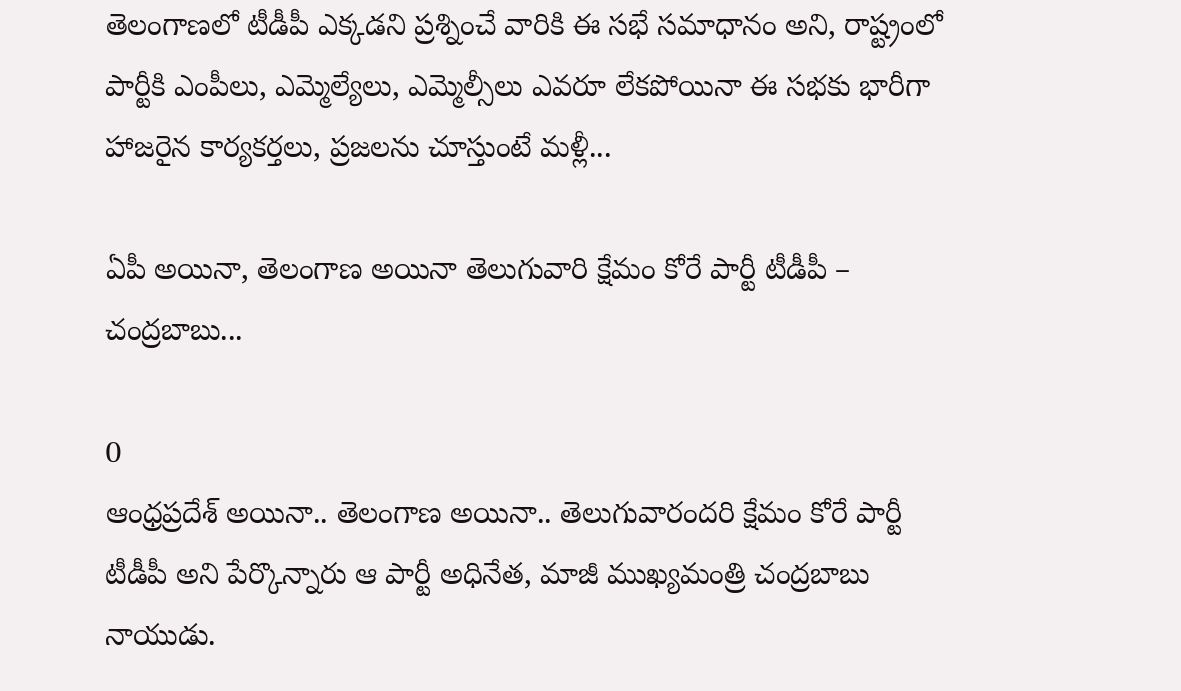తెలంగాణలో టీడీపీ ఎక్కడని ప్రశ్నించే వారికి ఈ సభే సమాధానం అని, రాష్ట్రంలో పార్టీకి ఎంపీలు, ఎమ్మెల్యేలు, ఎమ్మెల్సీలు ఎవరూ లేకపోయినా ఈ సభకు భారీగా హాజరైన కార్యకర్తలు, ప్రజలను చూస్తుంటే మళ్లీ...

ఏపీ అయినా, తెలంగాణ అయినా తెలుగువారి క్షేమం కోరే పార్టీ టీడీపీ – చంద్రబాబు...

0
ఆంధ్రప్రదేశ్ అయినా.. తెలంగాణ అయినా.. తెలుగువారందరి క్షేమం కోరే పార్టీ టీడీపీ అని పేర్కొన్నారు ఆ పార్టీ అధినేత, మాజీ ముఖ్యమంత్రి చంద్రబాబు నాయుడు.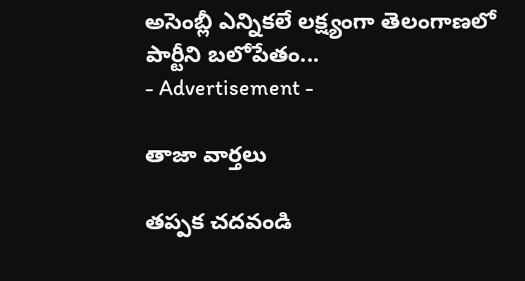అసెంబ్లీ ఎన్నికలే లక్ష్యంగా తెలంగాణలో పార్టీని బలోపేతం...
- Advertisement -

తాజా వార్తలు

తప్పక చదవండి